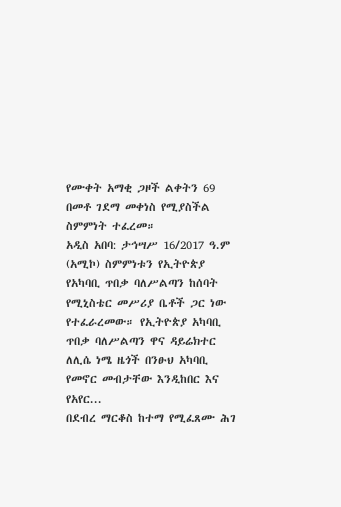የሙቀት አማቂ ጋዞች ልቀትን 69 በመቶ ገደማ መቀነስ የሚያስችል ስምምነት ተፈረመ።
አዲስ አበባ: ታኅሣሥ 16/2017 ዓ.ም (አሚኮ) ስምምነቱን የኢትዮጵያ የአካባቢ ጥበቃ ባለሥልጣን ከሰባት የሚኒስቴር መሥሪያ ቤቶች ጋር ነው የተፈራረመው። የኢትዮጵያ አካባቢ ጥበቃ ባለሥልጣን ዋና ዳይሬክተር ለሊሴ ነሜ ዜጎች በንፁህ አካባቢ የመኖር መብታቸው እንዲከበር እና የአየር...
በደብረ ማርቆስ ከተማ የሚፈጸሙ ሕገ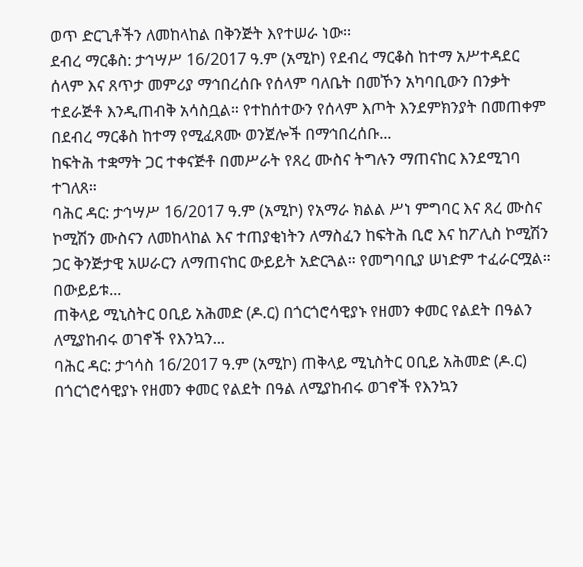ወጥ ድርጊቶችን ለመከላከል በቅንጅት እየተሠራ ነው፡፡
ደብረ ማርቆስ: ታኅሣሥ 16/2017 ዓ.ም (አሚኮ) የደብረ ማርቆስ ከተማ አሥተዳደር ሰላም እና ጸጥታ መምሪያ ማኅበረሰቡ የሰላም ባለቤት በመኾን አካባቢውን በንቃት ተደራጅቶ እንዲጠብቅ አሳስቧል። የተከሰተውን የሰላም እጦት እንደምክንያት በመጠቀም በደብረ ማርቆስ ከተማ የሚፈጸሙ ወንጀሎች በማኅበረሰቡ...
ከፍትሕ ተቋማት ጋር ተቀናጅቶ በመሥራት የጸረ ሙስና ትግሉን ማጠናከር እንደሚገባ ተገለጸ።
ባሕር ዳር: ታኅሣሥ 16/2017 ዓ.ም (አሚኮ) የአማራ ክልል ሥነ ምግባር እና ጸረ ሙስና ኮሚሽን ሙስናን ለመከላከል እና ተጠያቂነትን ለማስፈን ከፍትሕ ቢሮ እና ከፖሊስ ኮሚሽን ጋር ቅንጅታዊ አሠራርን ለማጠናከር ውይይት አድርጓል። የመግባቢያ ሠነድም ተፈራርሟል። በውይይቱ...
ጠቅላይ ሚኒስትር ዐቢይ አሕመድ (ዶ.ር) በጎርጎሮሳዊያኑ የዘመን ቀመር የልደት በዓልን ለሚያከብሩ ወገኖች የእንኳን...
ባሕር ዳር: ታኅሳስ 16/2017 ዓ.ም (አሚኮ) ጠቅላይ ሚኒስትር ዐቢይ አሕመድ (ዶ.ር) በጎርጎሮሳዊያኑ የዘመን ቀመር የልደት በዓል ለሚያከብሩ ወገኖች የእንኳን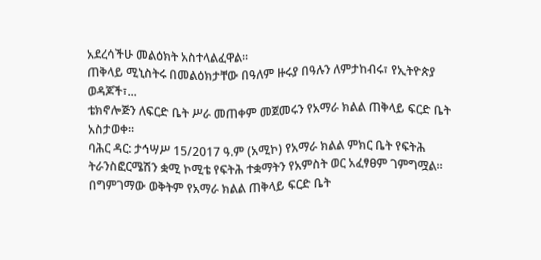አደረሳችሁ መልዕክት አስተላልፈዋል፡፡
ጠቅላይ ሚኒስትሩ በመልዕክታቸው በዓለም ዙሩያ በዓሉን ለምታከብሩ፣ የኢትዮጵያ ወዳጆች፣...
ቴክኖሎጅን ለፍርድ ቤት ሥራ መጠቀም መጀመሩን የአማራ ክልል ጠቅላይ ፍርድ ቤት አስታወቀ።
ባሕር ዳር: ታኅሣሥ 15/2017 ዓ.ም (አሚኮ) የአማራ ክልል ምክር ቤት የፍትሕ ትራንስፎርሜሽን ቋሚ ኮሚቴ የፍትሕ ተቋማትን የአምስት ወር አፈፃፀም ገምግሟል። በግምገማው ወቅትም የአማራ ክልል ጠቅላይ ፍርድ ቤት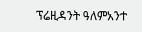ፕሬዚዳንት ዓለምአንተ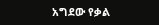አግደው የቃል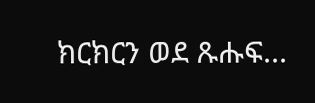ክርክርን ወደ ጹሑፍ...